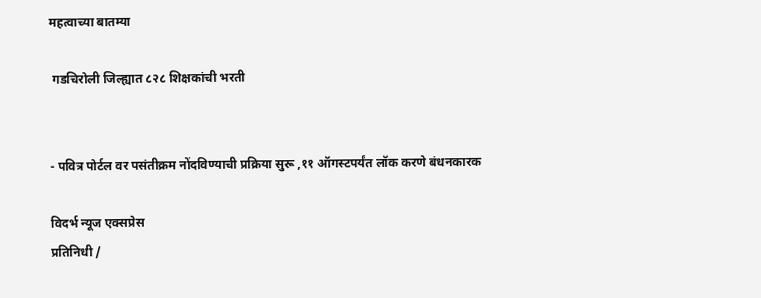महत्वाच्या बातम्या

 गडचिरोली जिल्ह्यात ८२८ शिक्षकांची भरती


- पवित्र पोर्टल वर पसंतीक्रम नोंदविण्याची प्रक्रिया सुरू ,११ ऑगस्टपर्यंत लॉक करणे बंधनकारक

विदर्भ न्यूज एक्सप्रेस
प्रतिनिधी /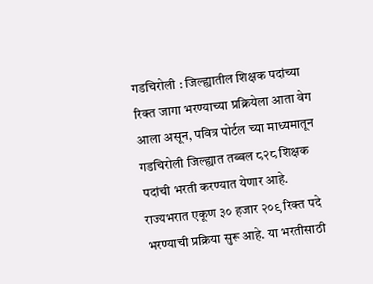गडचिरोली : जिल्ह्यातील शिक्षक पदांच्या रिक्त जागा भरण्याच्या प्रक्रियेला आता वेग आला असून, पवित्र पोर्टल च्या माध्यमातून गडचिरोली जिल्ह्यात तब्बल ८२८ शिक्षक पदांची भरती करण्यात येणार आहे. राज्यभरात एकूण ३० हजार २०९ रिक्त पदे भरण्याची प्रक्रिया सुरू आहे. या भरतीसाठी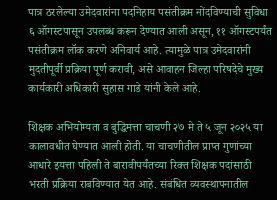पात्र ठरलेल्या उमेदवारांना पदनिहाय पसंतीक्रम नोंदविण्याची सुविधा ६ ऑगस्टपासून उपलब्ध करून देण्यात आली असून, ११ ऑगस्टपर्यंत पसंतीक्रम लॉक करणे अनिवार्य आहे. त्यामुळे पात्र उमेदवारांनी मुदतीपूर्वी प्रक्रिया पूर्ण करावी, असे आवाहन जिल्हा परिषदेचे मुख्य कार्यकारी अधिकारी सुहास गाडे यांनी केले आहे.

शिक्षक अभियोग्यता व बुद्धिमत्ता चाचणी २७ मे ते ५ जून २०२५ या कालावधीत घेण्यात आली होती. या चाचणीतील प्राप्त गुणांच्या आधारे इयत्ता पहिली ते बारावीपर्यंतच्या रिक्त शिक्षक पदांसाठी भरती प्रक्रिया राबविण्यात येत आहे. संबंधित व्यवस्थापनातील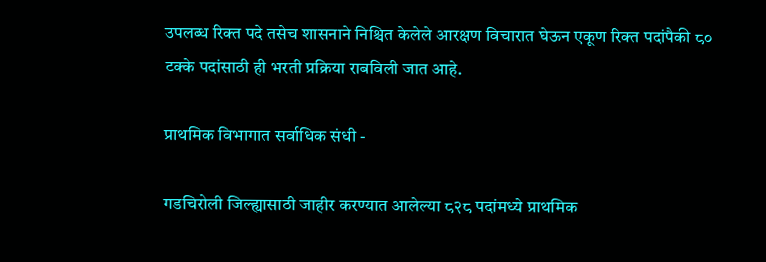उपलब्ध रिक्त पदे तसेच शासनाने निश्चित केलेले आरक्षण विचारात घेऊन एकूण रिक्त पदांपैकी ८० टक्के पदांसाठी ही भरती प्रक्रिया राबविली जात आहे.

प्राथमिक विभागात सर्वाधिक संधी -

गडचिरोली जिल्ह्यासाठी जाहीर करण्यात आलेल्या ८२८ पदांमध्ये प्राथमिक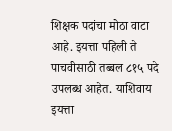शिक्षक पदांचा मोठा वाटा आहे. इयत्ता पहिली ते पाचवीसाठी तब्बल ८१५ पदे उपलब्ध आहेत. याशिवाय इयत्ता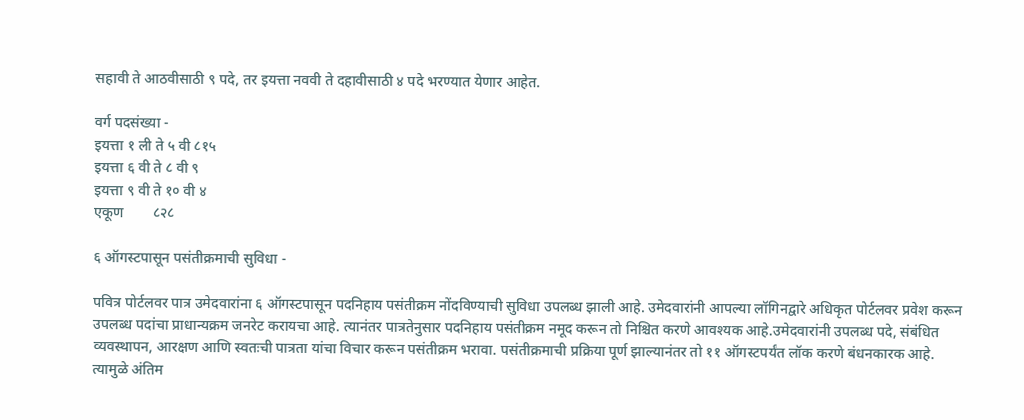सहावी ते आठवीसाठी ९ पदे, तर इयत्ता नववी ते दहावीसाठी ४ पदे भरण्यात येणार आहेत.

वर्ग पदसंख्या -
इयत्ता १ ली ते ५ वी ८१५
इयत्ता ६ वी ते ८ वी ९
इयत्ता ९ वी ते १० वी ४
एकूण        ८२८

६ ऑगस्टपासून पसंतीक्रमाची सुविधा -

पवित्र पोर्टलवर पात्र उमेदवारांना ६ ऑगस्टपासून पदनिहाय पसंतीक्रम नोंदविण्याची सुविधा उपलब्ध झाली आहे. उमेदवारांनी आपल्या लॉगिनद्वारे अधिकृत पोर्टलवर प्रवेश करून उपलब्ध पदांचा प्राधान्यक्रम जनरेट करायचा आहे. त्यानंतर पात्रतेनुसार पदनिहाय पसंतीक्रम नमूद करून तो निश्चित करणे आवश्यक आहे.उमेदवारांनी उपलब्ध पदे, संबंधित व्यवस्थापन, आरक्षण आणि स्वतःची पात्रता यांचा विचार करून पसंतीक्रम भरावा. पसंतीक्रमाची प्रक्रिया पूर्ण झाल्यानंतर तो ११ ऑगस्टपर्यंत लॉक करणे बंधनकारक आहे. त्यामुळे अंतिम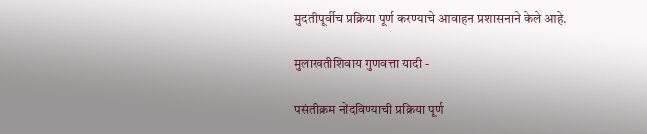मुदतीपूर्वीच प्रक्रिया पूर्ण करण्याचे आवाहन प्रशासनाने केले आहे.

मुलाखतीशिवाय गुणवत्ता यादी -

पसंतीक्रम नोंदविण्याची प्रक्रिया पूर्ण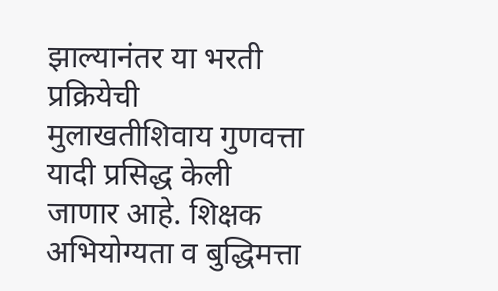झाल्यानंतर या भरती प्रक्रियेची मुलाखतीशिवाय गुणवत्ता यादी प्रसिद्ध केली जाणार आहे. शिक्षक अभियोग्यता व बुद्धिमत्ता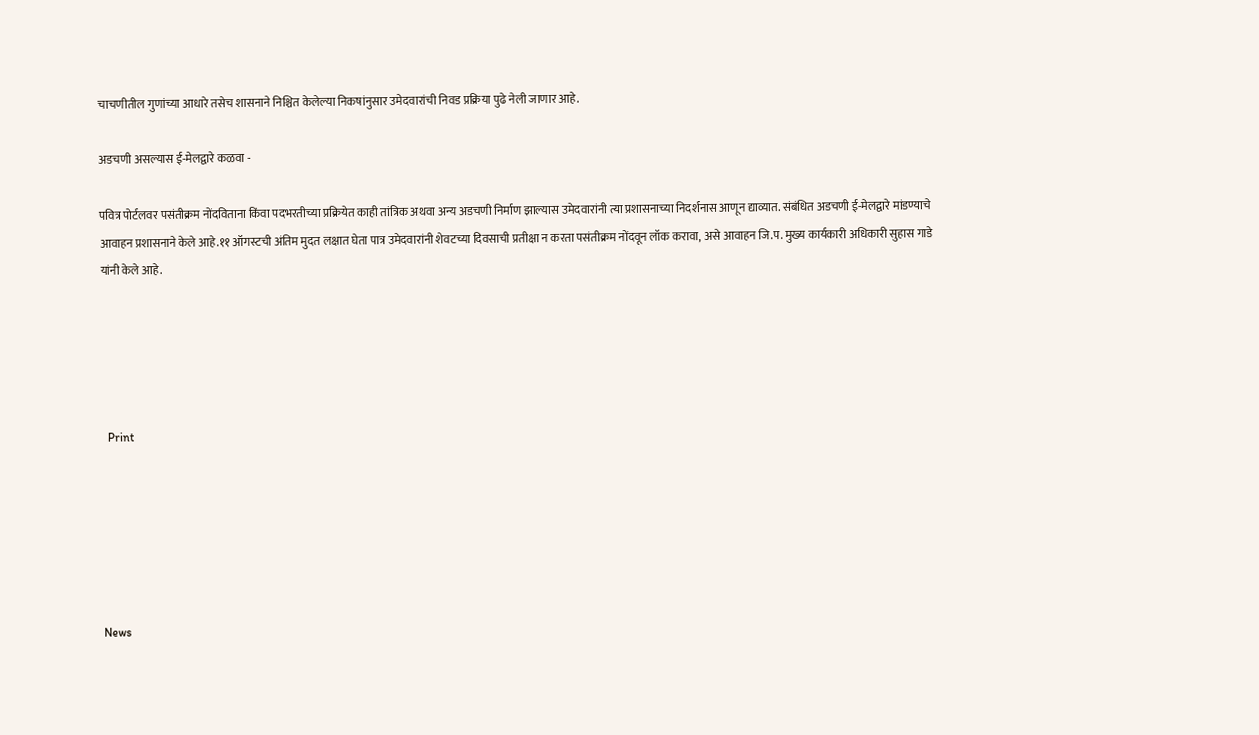चाचणीतील गुणांच्या आधारे तसेच शासनाने निश्चित केलेल्या निकषांनुसार उमेदवारांची निवड प्रक्रिया पुढे नेली जाणार आहे.

अडचणी असल्यास ई-मेलद्वारे कळवा -

पवित्र पोर्टलवर पसंतीक्रम नोंदविताना किंवा पदभरतीच्या प्रक्रियेत काही तांत्रिक अथवा अन्य अडचणी निर्माण झाल्यास उमेदवारांनी त्या प्रशासनाच्या निदर्शनास आणून द्याव्यात. संबंधित अडचणी ई-मेलद्वारे मांडण्याचे आवाहन प्रशासनाने केले आहे.११ ऑगस्टची अंतिम मुदत लक्षात घेता पात्र उमेदवारांनी शेवटच्या दिवसाची प्रतीक्षा न करता पसंतीक्रम नोंदवून लॉक करावा, असे आवाहन जि.प. मुख्य कार्यकारी अधिकारी सुहास गाडे यांनी केले आहे.





  Print






News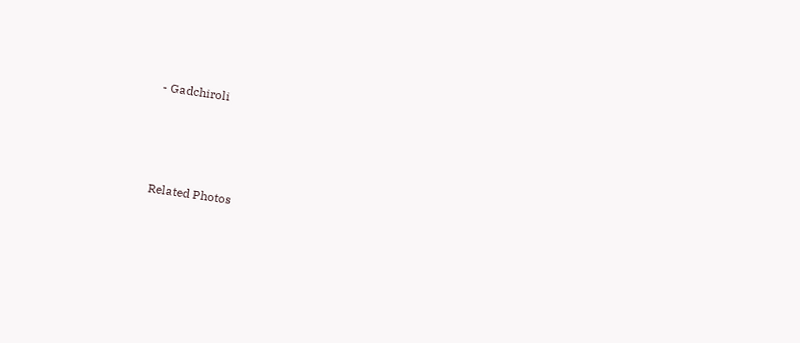- Gadchiroli




Related Photos